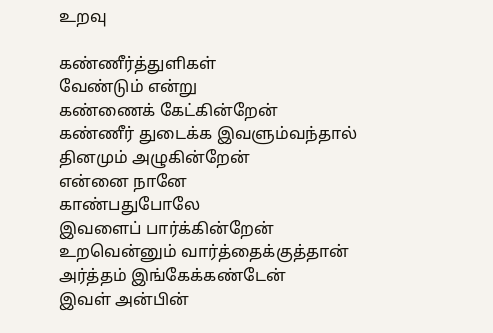உறவு

கண்ணீர்த்துளிகள்
வேண்டும் என்று
கண்ணைக் கேட்கின்றேன்
கண்ணீர் துடைக்க இவளும்வந்தால்
தினமும் அழுகின்றேன்
என்னை நானே
காண்பதுபோலே
இவளைப் பார்க்கின்றேன்
உறவென்னும் வார்த்தைக்குத்தான்
அர்த்தம் இங்கேக்கண்டேன்
இவள் அன்பின்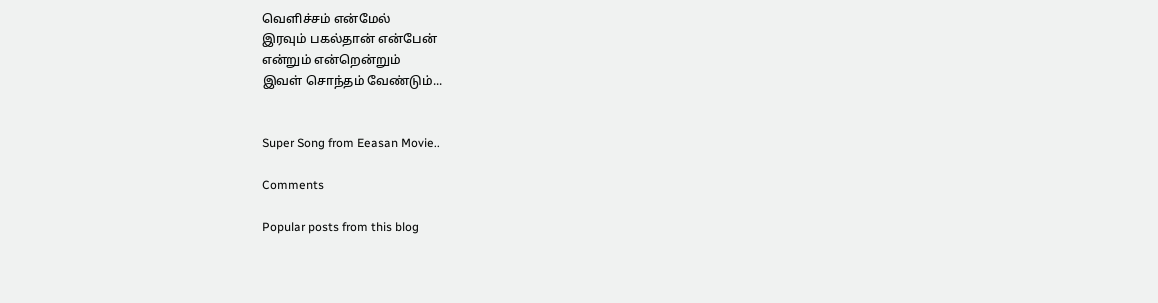வெளிச்சம் என்மேல்
இரவும் பகல்தான் என்பேன்
என்றும் என்றென்றும்
இவள் சொந்தம் வேண்டும்...


Super Song from Eeasan Movie..

Comments

Popular posts from this blog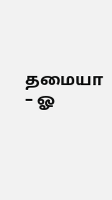தமையா – ஓ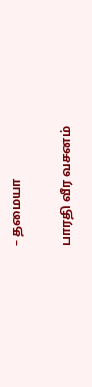– தமையா

பாரதி வீர வசனம்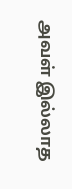அவள் இல்லாத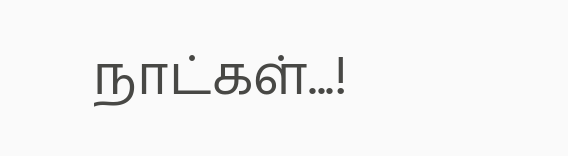நாட்கள்...!